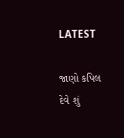LATEST

જાણો કપિલ દેવે શું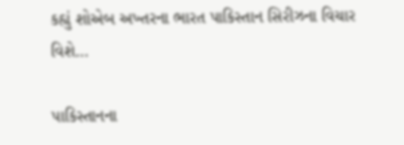કહ્યું શોએબ અખ્તરના ભારત પાકિસ્તાન સિરીઝના વિચાર વિશે…

પાકિસ્તાનના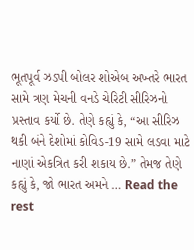ભૂતપૂર્વ ઝડપી બોલર શોએબ અખ્તરે ભારત સામે ત્રણ મેચની વનડે ચેરિટી સીરિઝનો પ્રસ્તાવ કર્યો છે. તેણે કહ્યું કે, “આ સીરિઝ થકી બંને દેશોમાં કોવિડ-19 સામે લડવા માટે નાણાં એકત્રિત કરી શકાય છે.” તેમજ તેણે કહ્યું કે, જો ભારત અમને … Read the rest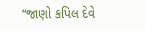“જાણો કપિલ દેવે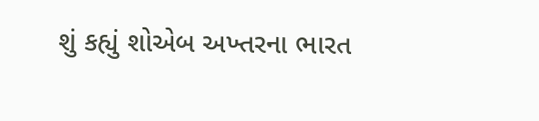શું કહ્યું શોએબ અખ્તરના ભારત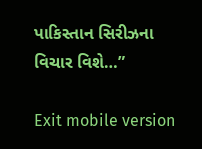પાકિસ્તાન સિરીઝના વિચાર વિશે…”

Exit mobile version